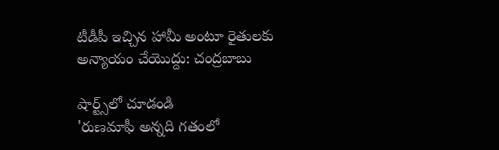టీడీపీ ఇచ్చిన హామీ అంటూ రైతులకు అన్యాయం చేయొద్దు: చంద్రబాబు

షార్ట్స్‌లో చూడండి
'రుణమాఫీ అన్నది గతంలో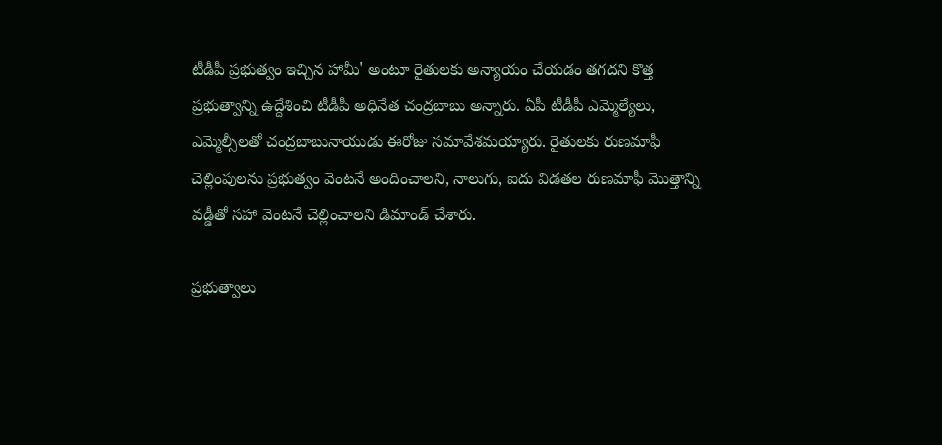టీడీపీ ప్రభుత్వం ఇచ్చిన హామీ' అంటూ రైతులకు అన్యాయం చేయడం తగదని కొత్త ప్రభుత్వాన్ని ఉద్దేశించి టీడీపీ అధినేత చంద్రబాబు అన్నారు. ఏపీ టీడీపీ ఎమ్మెల్యేలు, ఎమ్మెల్సీలతో చంద్రబాబునాయుడు ఈరోజు సమావేశమయ్యారు. రైతులకు రుణమాఫీ చెల్లింపులను ప్రభుత్వం వెంటనే అందించాలని, నాలుగు, ఐదు విడతల రుణమాఫీ మొత్తాన్ని వడ్డీతో సహా వెంటనే చెల్లించాలని డిమాండ్ చేశారు.

ప్రభుత్వాలు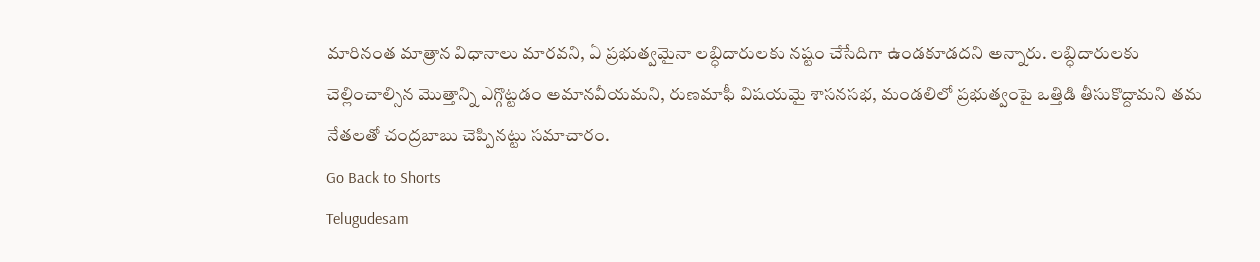మారినంత మాత్రాన విధానాలు మారవని, ఏ ప్రభుత్వమైనా లబ్ధిదారులకు నష్టం చేసేదిగా ఉండకూడదని అన్నారు. లబ్ధిదారులకు చెల్లించాల్సిన మొత్తాన్ని ఎగ్గొట్టడం అమానవీయమని, రుణమాఫీ విషయమై శాసనసభ, మండలిలో ప్రభుత్వంపై ఒత్తిడి తీసుకొద్దామని తమ నేతలతో చంద్రబాబు చెప్పినట్టు సమాచారం.
Go Back to Shorts
Telugudesam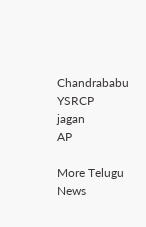Chandrababu
YSRCP
jagan
AP

More Telugu News